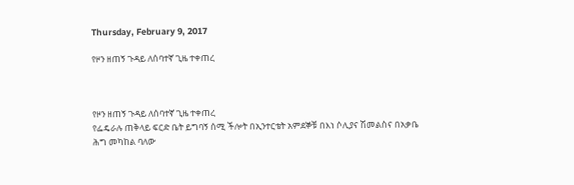Thursday, February 9, 2017

የዞን ዘጠኝ ጉዳይ ለሰባተኛ ጊዜ ተቀጠረ



የዞን ዘጠኝ ጉዳይ ለሰባተኛ ጊዜ ተቀጠረ
የፌዴራሉ ጠቅላይ ፍርድ ቤት ይግባኝ ሰሚ ችሎት በኢንተርቴት አምደኞቹ በእነ ሶሊያና ሽመልስና በአቃቤ ሕግ መካከል ባለው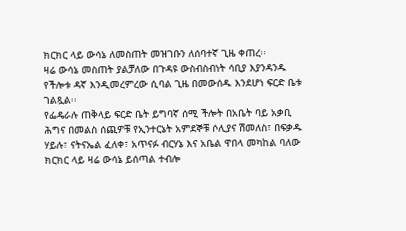ክርክር ላይ ውሳኔ ለመስጠት መዝገቡን ለሰባተኛ ጊዜ ቀጠረ፡፡
ዛሬ ውሳኔ መስጠት ያልቻለው በጉዳዩ ውስብስብነት ሳቢያ እያንዳንዱ የችሎቱ ዳኛ እንዲመረምረው ሲባል ጊዜ በመውሰዱ እንደሆነ ፍርድ ቤቱ ገልጿል፡፡
የፌዴራሉ ጠቅላይ ፍርድ ቤት ይግባኛ ሰሚ ችሎት በአቤት ባይ አቃቢ ሕግና በመልስ ሰጪዎቹ የኢንተርኔት አምደኞቹ ሶሊያና ሽመለስ፣ በፍቃዱ ሃይሉ፣ ናትናኤል ፈለቀ፣ አጥናፉ ብርሃኔ እና አቤል ዋበላ መካከል ባለው ክርክር ላይ ዛሬ ውሳኔ ይሰጣል ተብሎ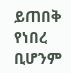ይጠበቅ የነበረ ቢሆንም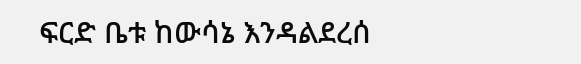ፍርድ ቤቱ ከውሳኔ እንዳልደረሰ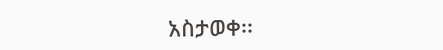አስታወቀ፡፡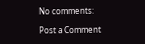No comments:

Post a Comment